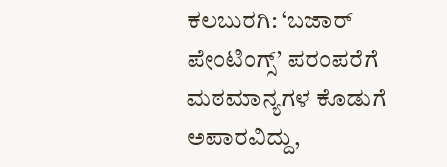ಕಲಬುರಗಿ: ‘ಬಜಾರ್ ಪೇಂಟಿಂಗ್ಸ್’ ಪರಂಪರೆಗೆ ಮಠಮಾನ್ಯಗಳ ಕೊಡುಗೆ ಅಪಾರವಿದ್ದು,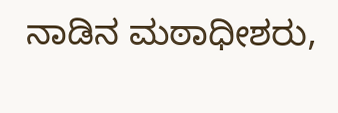ನಾಡಿನ ಮಠಾಧೀಶರು,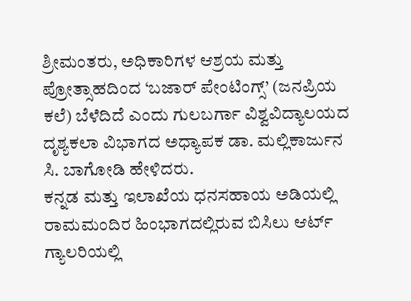ಶ್ರೀಮಂತರು, ಅಧಿಕಾರಿಗಳ ಆಶ್ರಯ ಮತ್ತು ಪ್ರೋತ್ಸಾಹದಿಂದ ‘ಬಜಾರ್ ಪೇಂಟಿಂಗ್ಸ್’ (ಜನಪ್ರಿಯ ಕಲೆ) ಬೆಳೆದಿದೆ ಎಂದು ಗುಲಬರ್ಗಾ ವಿಶ್ವವಿದ್ಯಾಲಯದ ದೃಶ್ಯಕಲಾ ವಿಭಾಗದ ಅಧ್ಯಾಪಕ ಡಾ. ಮಲ್ಲಿಕಾರ್ಜುನ ಸಿ. ಬಾಗೋಡಿ ಹೇಳಿದರು.
ಕನ್ನಡ ಮತ್ತು ಇಲಾಖೆಯ ಧನಸಹಾಯ ಅಡಿಯಲ್ಲಿ ರಾಮಮಂದಿರ ಹಿಂಭಾಗದಲ್ಲಿರುವ ಬಿಸಿಲು ಆರ್ಟ್ ಗ್ಯಾಲರಿಯಲ್ಲಿ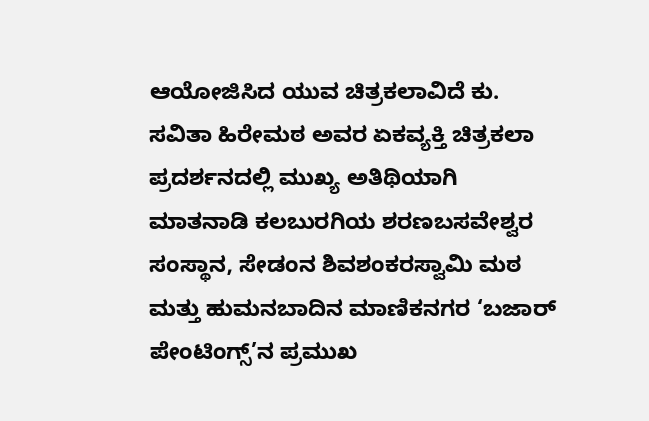ಆಯೋಜಿಸಿದ ಯುವ ಚಿತ್ರಕಲಾವಿದೆ ಕು. ಸವಿತಾ ಹಿರೇಮಠ ಅವರ ಏಕವ್ಯಕ್ತಿ ಚಿತ್ರಕಲಾ ಪ್ರದರ್ಶನದಲ್ಲಿ ಮುಖ್ಯ ಅತಿಥಿಯಾಗಿ ಮಾತನಾಡಿ ಕಲಬುರಗಿಯ ಶರಣಬಸವೇಶ್ವರ ಸಂಸ್ಥಾನ, ಸೇಡಂನ ಶಿವಶಂಕರಸ್ವಾಮಿ ಮಠ ಮತ್ತು ಹುಮನಬಾದಿನ ಮಾಣಿಕನಗರ ‘ಬಜಾರ್ ಪೇಂಟಿಂಗ್ಸ್’ನ ಪ್ರಮುಖ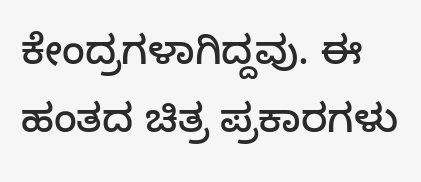ಕೇಂದ್ರಗಳಾಗಿದ್ದವು. ಈ ಹಂತದ ಚಿತ್ರ ಪ್ರಕಾರಗಳು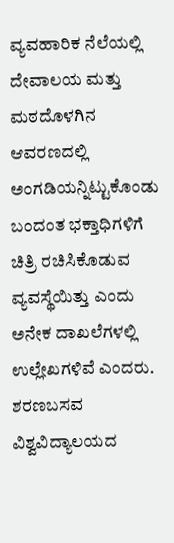ವ್ಯವಹಾರಿಕ ನೆಲೆಯಲ್ಲಿ ದೇವಾಲಯ ಮತ್ತು ಮಠದೊಳಗಿನ ಆವರಣದಲ್ಲಿ ಅಂಗಡಿಯನ್ನಿಟ್ಟುಕೊಂಡು ಬಂದಂತ ಭಕ್ತಾಧಿಗಳಿಗೆ ಚಿತ್ರಿ ರಚಿಸಿಕೊಡುವ ವ್ಯವಸ್ಥೆಯಿತ್ತು ಎಂದು ಅನೇಕ ದಾಖಲೆಗಳಲ್ಲಿ ಉಲ್ಲೇಖಗಳಿವೆ ಎಂದರು.
ಶರಣಬಸವ ವಿಶ್ವವಿದ್ಯಾಲಯದ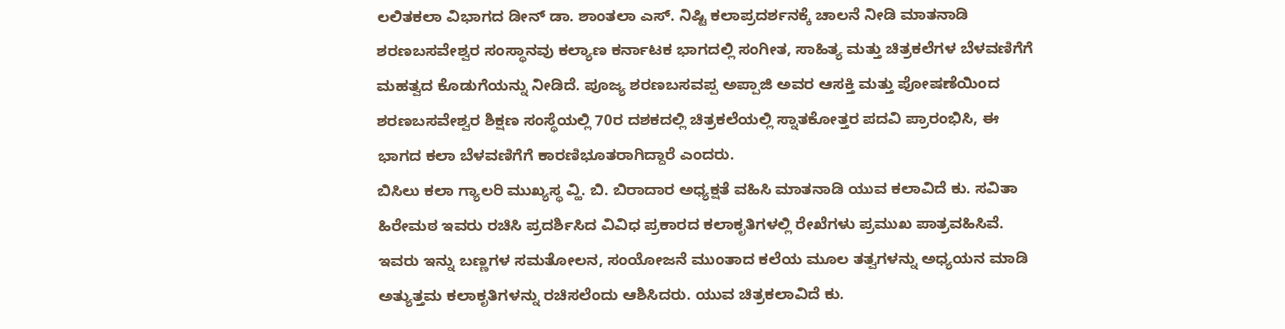ಲಲಿತಕಲಾ ವಿಭಾಗದ ಡೀನ್ ಡಾ. ಶಾಂತಲಾ ಎಸ್. ನಿಷ್ಟಿ ಕಲಾಪ್ರದರ್ಶನಕ್ಕೆ ಚಾಲನೆ ನೀಡಿ ಮಾತನಾಡಿ ಶರಣಬಸವೇಶ್ವರ ಸಂಸ್ಥಾನವು ಕಲ್ಯಾಣ ಕರ್ನಾಟಕ ಭಾಗದಲ್ಲಿ ಸಂಗೀತ, ಸಾಹಿತ್ಯ ಮತ್ತು ಚಿತ್ರಕಲೆಗಳ ಬೆಳವಣಿಗೆಗೆ ಮಹತ್ವದ ಕೊಡುಗೆಯನ್ನು ನೀಡಿದೆ. ಪೂಜ್ಯ ಶರಣಬಸವಪ್ಪ ಅಪ್ಪಾಜಿ ಅವರ ಆಸಕ್ತಿ ಮತ್ತು ಪೋಷಣೆಯಿಂದ ಶರಣಬಸವೇಶ್ವರ ಶಿಕ್ಷಣ ಸಂಸ್ಥೆಯಲ್ಲಿ 70ರ ದಶಕದಲ್ಲಿ ಚಿತ್ರಕಲೆಯಲ್ಲಿ ಸ್ನಾತಕೋತ್ತರ ಪದವಿ ಪ್ರಾರಂಭಿಸಿ, ಈ ಭಾಗದ ಕಲಾ ಬೆಳವಣಿಗೆಗೆ ಕಾರಣಿಭೂತರಾಗಿದ್ದಾರೆ ಎಂದರು.
ಬಿಸಿಲು ಕಲಾ ಗ್ಯಾಲರಿ ಮುಖ್ಯಸ್ಥ ವ್ಹಿ. ಬಿ. ಬಿರಾದಾರ ಅಧ್ಯಕ್ಷತೆ ವಹಿಸಿ ಮಾತನಾಡಿ ಯುವ ಕಲಾವಿದೆ ಕು. ಸವಿತಾ ಹಿರೇಮಠ ಇವರು ರಚಿಸಿ ಪ್ರದರ್ಶಿಸಿದ ವಿವಿಧ ಪ್ರಕಾರದ ಕಲಾಕೃತಿಗಳಲ್ಲಿ ರೇಖೆಗಳು ಪ್ರಮುಖ ಪಾತ್ರವಹಿಸಿವೆ. ಇವರು ಇನ್ನು ಬಣ್ಣಗಳ ಸಮತೋಲನ, ಸಂಯೋಜನೆ ಮುಂತಾದ ಕಲೆಯ ಮೂಲ ತತ್ವಗಳನ್ನು ಅಧ್ಯಯನ ಮಾಡಿ ಅತ್ಯುತ್ತಮ ಕಲಾಕೃತಿಗಳನ್ನು ರಚಿಸಲೆಂದು ಆಶಿಸಿದರು. ಯುವ ಚಿತ್ರಕಲಾವಿದೆ ಕು.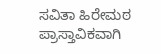ಸವಿತಾ ಹಿರೇಮಠ ಪ್ರಾಸ್ತಾವಿಕವಾಗಿ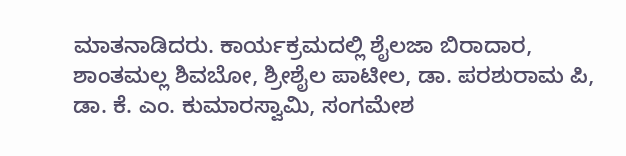ಮಾತನಾಡಿದರು. ಕಾರ್ಯಕ್ರಮದಲ್ಲಿ ಶೈಲಜಾ ಬಿರಾದಾರ, ಶಾಂತಮಲ್ಲ ಶಿವಬೋ, ಶ್ರೀಶೈಲ ಪಾಟೀಲ, ಡಾ. ಪರಶುರಾಮ ಪಿ, ಡಾ. ಕೆ. ಎಂ. ಕುಮಾರಸ್ವಾಮಿ, ಸಂಗಮೇಶ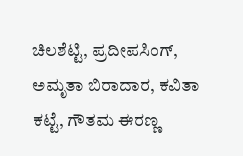ಚಿಲಶೆಟ್ಟಿ, ಪ್ರದೀಪಸಿಂಗ್, ಅಮೃತಾ ಬಿರಾದಾರ, ಕವಿತಾ ಕಟ್ಟೆ, ಗೌತಮ ಈರಣ್ಣ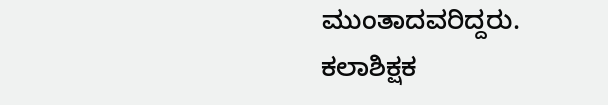ಮುಂತಾದವರಿದ್ದರು. ಕಲಾಶಿಕ್ಷಕ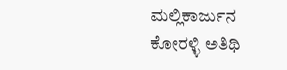ಮಲ್ಲಿಕಾರ್ಜುನ ಕೋರಳ್ಳಿ ಅತಿಥಿ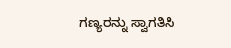ಗಣ್ಯರನ್ನು ಸ್ವಾಗತಿಸಿ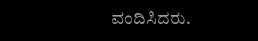ವಂದಿಸಿದರು.